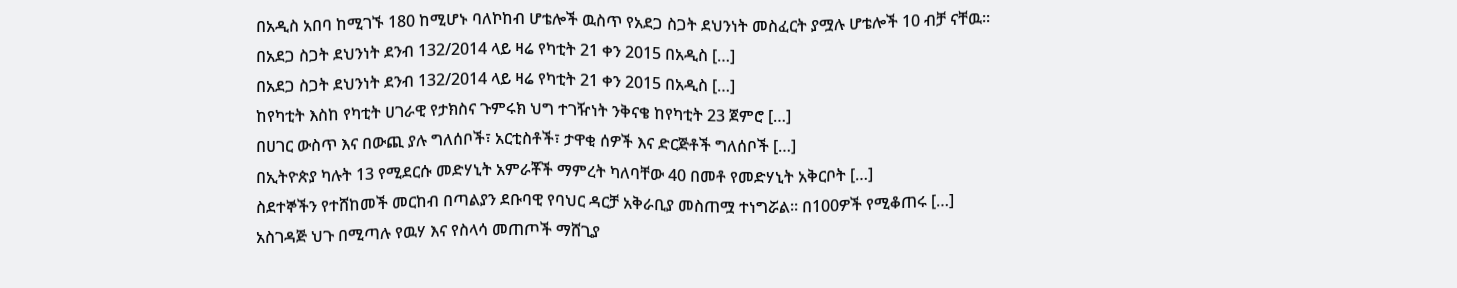በአዲስ አበባ ከሚገኙ 180 ከሚሆኑ ባለኮከብ ሆቴሎች ዉስጥ የአደጋ ስጋት ደህንነት መስፈርት ያሟሉ ሆቴሎች 10 ብቻ ናቸዉ፡፡
በአደጋ ስጋት ደህንነት ደንብ 132/2014 ላይ ዛሬ የካቲት 21 ቀን 2015 በአዲስ […]
በአደጋ ስጋት ደህንነት ደንብ 132/2014 ላይ ዛሬ የካቲት 21 ቀን 2015 በአዲስ […]
ከየካቲት እስከ የካቲት ሀገራዊ የታክስና ጉምሩክ ህግ ተገዥነት ንቅናቄ ከየካቲት 23 ጀምሮ […]
በሀገር ውስጥ እና በውጪ ያሉ ግለሰቦች፣ አርቲስቶች፣ ታዋቂ ሰዎች እና ድርጅቶች ግለሰቦች […]
በኢትዮጵያ ካሉት 13 የሚደርሱ መድሃኒት አምራቾች ማምረት ካለባቸው 40 በመቶ የመድሃኒት አቅርቦት […]
ስደተኞችን የተሸከመች መርከብ በጣልያን ደቡባዊ የባህር ዳርቻ አቅራቢያ መስጠሟ ተነግሯል፡፡ በ100ዎች የሚቆጠሩ […]
አስገዳጅ ህጉ በሚጣሉ የዉሃ እና የስላሳ መጠጦች ማሸጊያ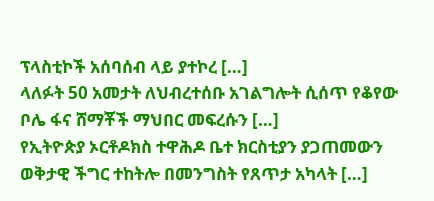ፕላስቲኮች አሰባሰብ ላይ ያተኮረ […]
ላለፉት 50 አመታት ለህብረተሰቡ አገልግሎት ሲሰጥ የቆየው ቦሌ ፋና ሸማቾች ማህበር መፍረሱን […]
የኢትዮጵያ ኦርቶዶክስ ተዋሕዶ ቤተ ክርስቲያን ያጋጠመውን ወቅታዊ ችግር ተከትሎ በመንግስት የጸጥታ አካላት […]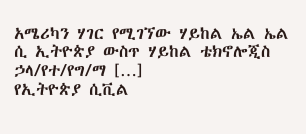አሜሪካን ሃገር የሚገኘው ሃይከል ኤል ኤል ሲ ኢትዮጵያ ውስጥ ሃይከል ቴክኖሎጂስ ኃላ/የተ/የግ/ማ […]
የኢትዮጵያ ሲቪል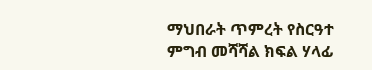ማህበራት ጥምረት የስርዓተ ምግብ መሻሻል ክፍል ሃላፊ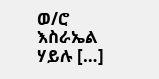ወ/ሮ እስራኤል ሃይሉ […]